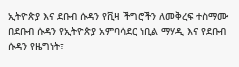ኢትዮጵያ እና ደቡብ ሱዳን የቪዛ ችግሮችን ለመቅረፍ ተስማሙ በደቡብ ሱዳን የኢትዮጵያ አምባሳደር ነቢል ማሃዲ እና የደቡብ ሱዳን የዜግነት፣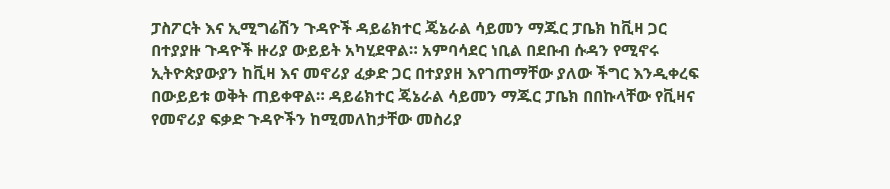ፓስፖርት እና ኢሚግሬሽን ጉዳዮች ዳይሬክተር ጄኔራል ሳይመን ማጁር ፓቤክ ከቪዛ ጋር በተያያዙ ጉዳዮች ዙሪያ ውይይት አካሂደዋል። አምባሳደር ነቢል በደቡብ ሱዳን የሚኖሩ ኢትዮጵያውያን ከቪዛ እና መኖሪያ ፈቃድ ጋር በተያያዘ እየገጠማቸው ያለው ችግር እንዲቀረፍ በውይይቱ ወቅት ጠይቀዋል። ዳይሬክተር ጄኔራል ሳይመን ማጁር ፓቤክ በበኩላቸው የቪዛና የመኖሪያ ፍቃድ ጉዳዮችን ከሚመለከታቸው መስሪያ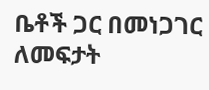ቤቶች ጋር በመነጋገር ለመፍታት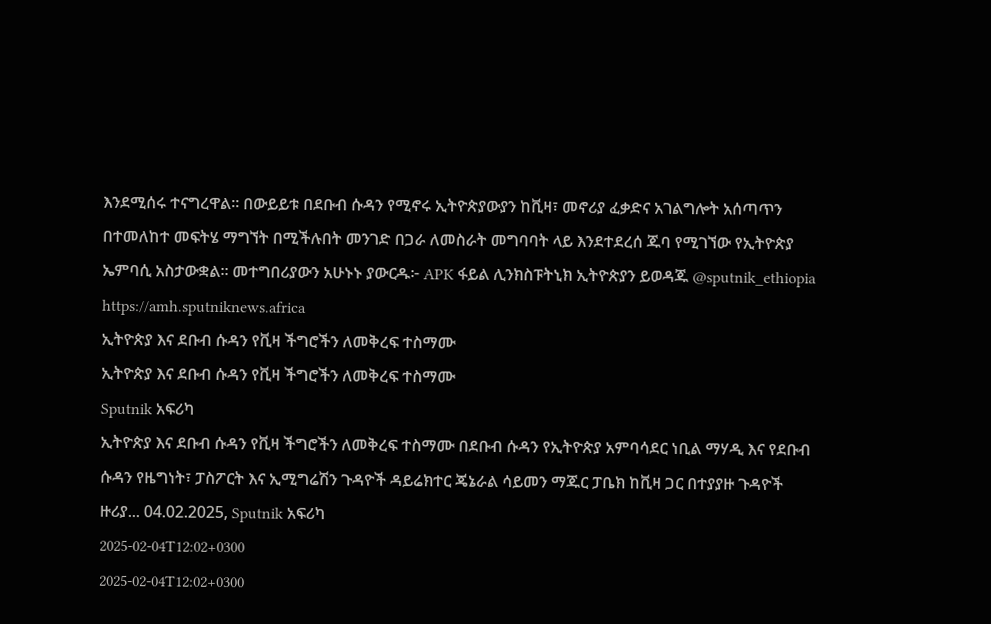እንደሚሰሩ ተናግረዋል። በውይይቱ በደቡብ ሱዳን የሚኖሩ ኢትዮጵያውያን ከቪዛ፣ መኖሪያ ፈቃድና አገልግሎት አሰጣጥን በተመለከተ መፍትሄ ማግኘት በሚችሉበት መንገድ በጋራ ለመስራት መግባባት ላይ እንደተደረሰ ጁባ የሚገኘው የኢትዮጵያ ኤምባሲ አስታውቋል። መተግበሪያውን አሁኑኑ ያውርዱ፦ APK ፋይል ሊንክስፑትኒክ ኢትዮጵያን ይወዳጁ @sputnik_ethiopia
https://amh.sputniknews.africa
ኢትዮጵያ እና ደቡብ ሱዳን የቪዛ ችግሮችን ለመቅረፍ ተስማሙ
ኢትዮጵያ እና ደቡብ ሱዳን የቪዛ ችግሮችን ለመቅረፍ ተስማሙ
Sputnik አፍሪካ
ኢትዮጵያ እና ደቡብ ሱዳን የቪዛ ችግሮችን ለመቅረፍ ተስማሙ በደቡብ ሱዳን የኢትዮጵያ አምባሳደር ነቢል ማሃዲ እና የደቡብ ሱዳን የዜግነት፣ ፓስፖርት እና ኢሚግሬሽን ጉዳዮች ዳይሬክተር ጄኔራል ሳይመን ማጁር ፓቤክ ከቪዛ ጋር በተያያዙ ጉዳዮች ዙሪያ... 04.02.2025, Sputnik አፍሪካ
2025-02-04T12:02+0300
2025-02-04T12:02+0300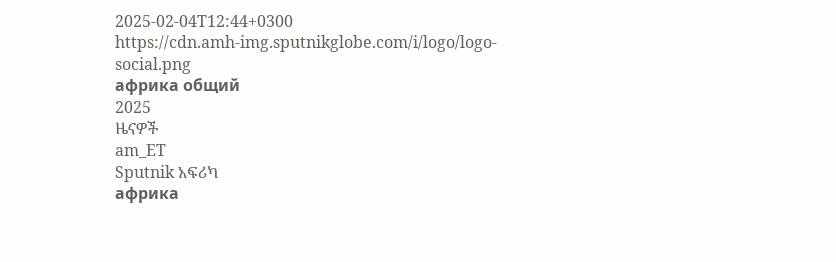2025-02-04T12:44+0300
https://cdn.amh-img.sputnikglobe.com/i/logo/logo-social.png
африка общий
2025
ዜናዎች
am_ET
Sputnik አፍሪካ
африка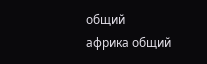общий
африка общий